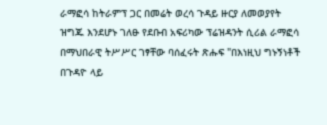ራማፎሳ ከትራምፕ ጋር በመሬት ወረሳ ጉዳይ ዙርያ ለመወያየት ዝግጁ እንደሆኑ ገለፁ የደቡብ አፍሪካው ፕሬዝዳንት ሲሪል ራማፎሳ በማህበራዊ ትሥሥር ገፃቸው ባሰፈሩት ጽሑፍ "በእነዚህ ግኑኝነቶች በጉዳዮ ላይ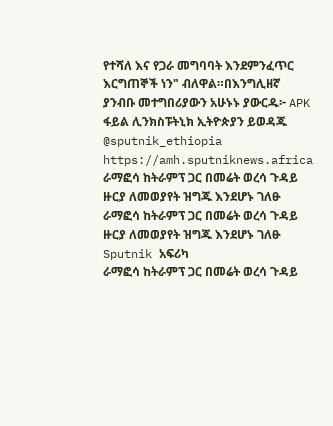የተሻለ እና የጋራ መግባባት እንደምንፈጥር እርግጠኞች ነን" ብለዋል።በእንግሊዘኛ ያንብቡ መተግበሪያውን አሁኑኑ ያውርዱ፦ APK ፋይል ሊንክስፑትኒክ ኢትዮጵያን ይወዳጁ @sputnik_ethiopia
https://amh.sputniknews.africa
ራማፎሳ ከትራምፕ ጋር በመሬት ወረሳ ጉዳይ ዙርያ ለመወያየት ዝግጁ እንደሆኑ ገለፁ
ራማፎሳ ከትራምፕ ጋር በመሬት ወረሳ ጉዳይ ዙርያ ለመወያየት ዝግጁ እንደሆኑ ገለፁ
Sputnik አፍሪካ
ራማፎሳ ከትራምፕ ጋር በመሬት ወረሳ ጉዳይ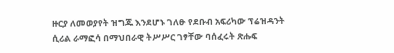ዙርያ ለመወያየት ዝግጁ እንደሆኑ ገለፁ የደቡብ አፍሪካው ፕሬዝዳንት ሲሪል ራማፎሳ በማህበራዊ ትሥሥር ገፃቸው ባሰፈሩት ጽሑፍ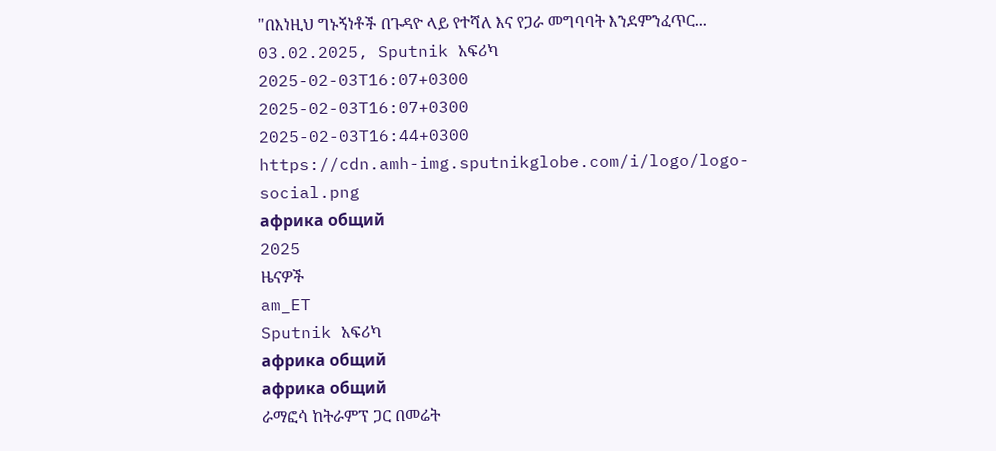"በእነዚህ ግኑኝነቶች በጉዳዮ ላይ የተሻለ እና የጋራ መግባባት እንደምንፈጥር... 03.02.2025, Sputnik አፍሪካ
2025-02-03T16:07+0300
2025-02-03T16:07+0300
2025-02-03T16:44+0300
https://cdn.amh-img.sputnikglobe.com/i/logo/logo-social.png
африка общий
2025
ዜናዎች
am_ET
Sputnik አፍሪካ
африка общий
африка общий
ራማፎሳ ከትራምፕ ጋር በመሬት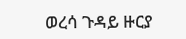ወረሳ ጉዳይ ዙርያ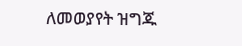ለመወያየት ዝግጁ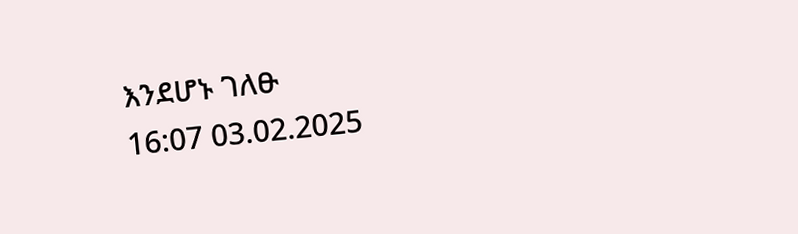እንደሆኑ ገለፁ
16:07 03.02.2025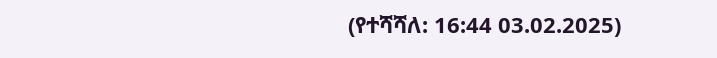(የተሻሻለ: 16:44 03.02.2025)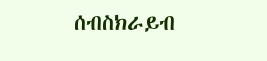ሰብስክራይብ